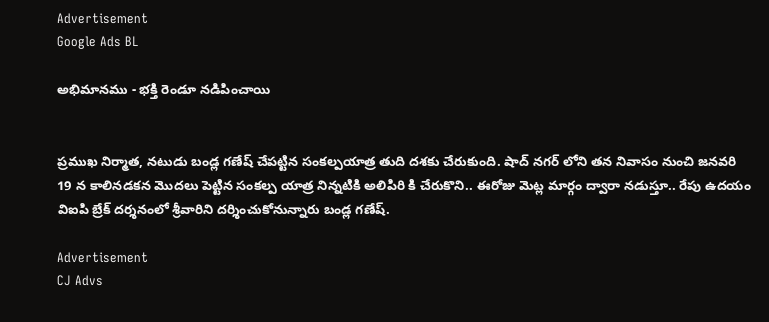Advertisement
Google Ads BL

అభిమానము - భక్తి రెండూ నడిపించాయి


ప్రముఖ నిర్మాత, నటుడు బండ్ల గణేష్ చేపట్టిన సంకల్పయాత్ర తుది దశకు చేరుకుంది. షాద్ నగర్ లోని తన నివాసం నుంచి జనవరి 19 న కాలినడకన మొదలు పెట్టిన సంకల్ప యాత్ర నిన్నటికి అలిపిరి కి చేరుకొని.. ఈరోజు మెట్ల మార్గం ద్వారా నడుస్తూ.. రేపు ఉదయం విఐపి బ్రేక్ దర్శనంలో శ్రీవారిని దర్శించుకోనున్నారు బండ్ల గణేష్.

Advertisement
CJ Advs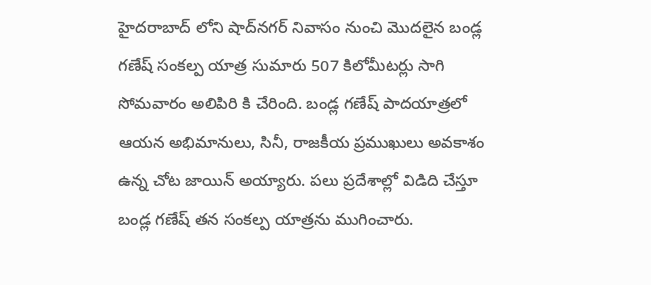హైదరాబాద్ లోని షాద్‌నగర్‌ నివాసం నుంచి మొదలైన బండ్ల గణేష్ సంకల్ప యాత్ర సుమారు 507 కిలోమీటర్లు సాగి సోమవారం అలిపిరి కి చేరింది. బండ్ల గణేష్ పాదయాత్రలో ఆయన అభిమానులు, సినీ, రాజకీయ ప్రముఖులు అవకాశం ఉన్న చోట జాయిన్ అయ్యారు. పలు ప్రదేశాల్లో విడిది చేస్తూ బండ్ల గణేష్ తన సంకల్ప యాత్రను ముగించారు.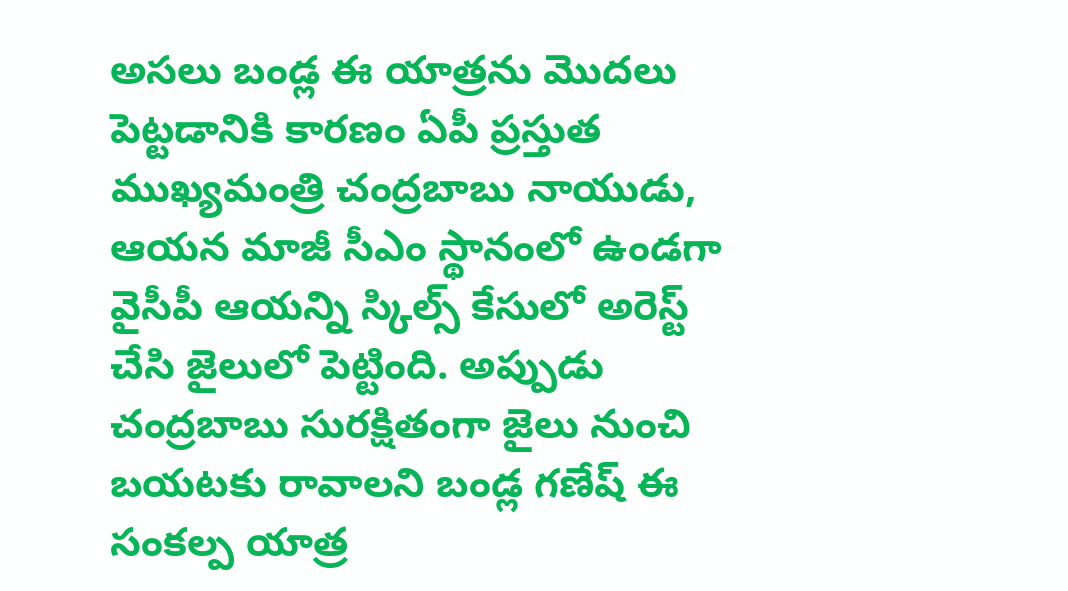అసలు బండ్ల ఈ యాత్రను మొదలు పెట్టడానికి కారణం ఏపీ ప్రస్తుత ముఖ్యమంత్రి చంద్రబాబు నాయుడు, ఆయన మాజీ సీఎం స్థానంలో ఉండగా వైసీపీ ఆయన్ని స్కిల్స్ కేసులో అరెస్ట్ చేసి జైలులో పెట్టింది. అప్పుడు చంద్రబాబు సురక్షితంగా జైలు నుంచి బయటకు రావాలని బండ్ల గణేష్ ఈ సంకల్ప యాత్ర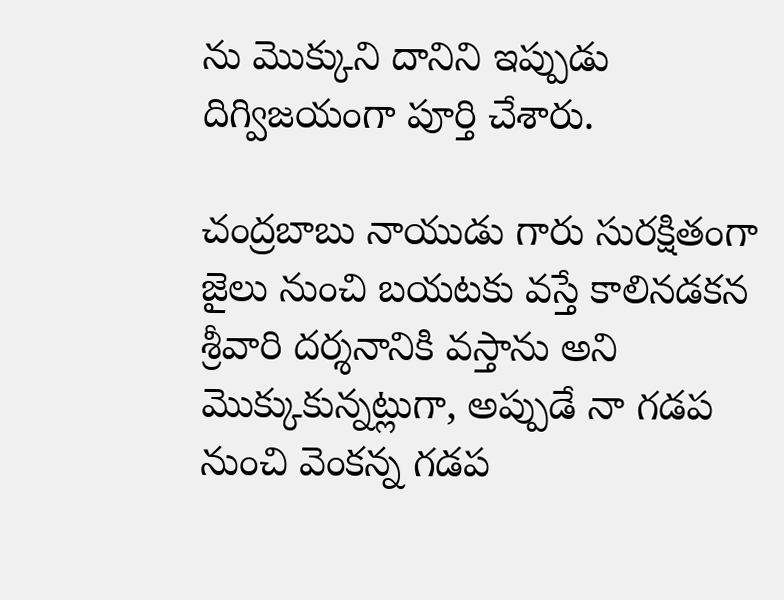ను మొక్కుని దానిని ఇప్పుడు దిగ్విజయంగా పూర్తి చేశారు.

చంద్రబాబు నాయుడు గారు సురక్షితంగా జైలు నుంచి బయటకు వస్తే కాలినడకన శ్రీవారి దర్శనానికి వస్తాను అని మొక్కుకున్నట్లుగా, అప్పుడే నా గడప నుంచి వెంకన్న గడప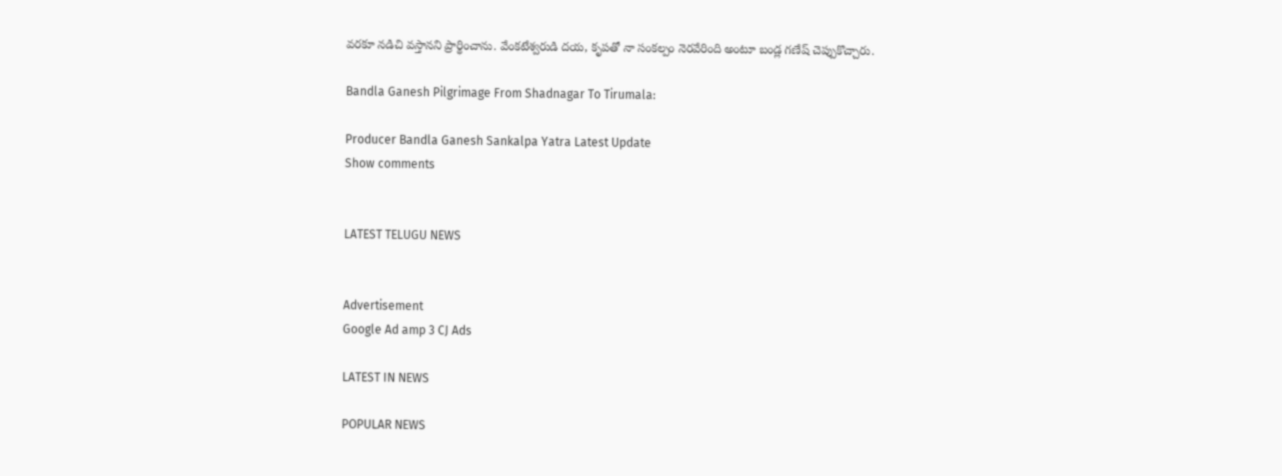వరకూ నడిచి వస్తానని ప్రార్థించాను. వేంకటేశ్వరుడి దయ, కృపతో నా సంకల్పం నెరవేరింది అంటూ బండ్ల గణేష్ చెప్పుకొచ్చారు.

Bandla Ganesh Pilgrimage From Shadnagar To Tirumala:

Producer Bandla Ganesh Sankalpa Yatra Latest Update
Show comments


LATEST TELUGU NEWS


Advertisement
Google Ad amp 3 CJ Ads

LATEST IN NEWS

POPULAR NEWS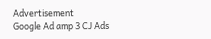Advertisement
Google Ad amp 3 CJ Ads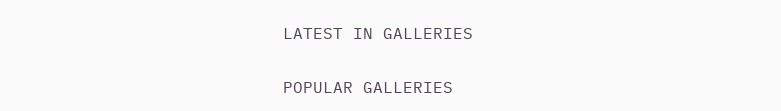LATEST IN GALLERIES

POPULAR GALLERIES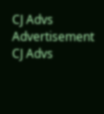CJ Advs
Advertisement
CJ Advs